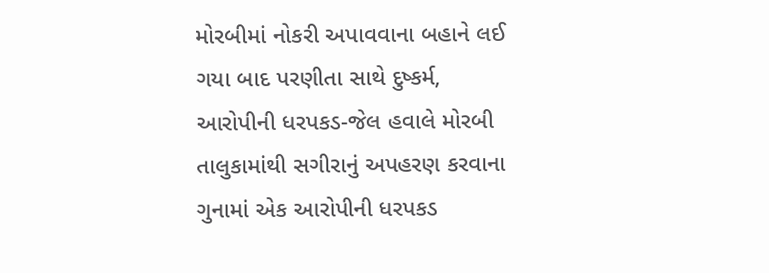મોરબીમાં નોકરી અપાવવાના બહાને લઈ ગયા બાદ પરણીતા સાથે દુષ્કર્મ, આરોપીની ધરપકડ-જેલ હવાલે મોરબી તાલુકામાંથી સગીરાનું અપહરણ કરવાના ગુનામાં એક આરોપીની ધરપકડ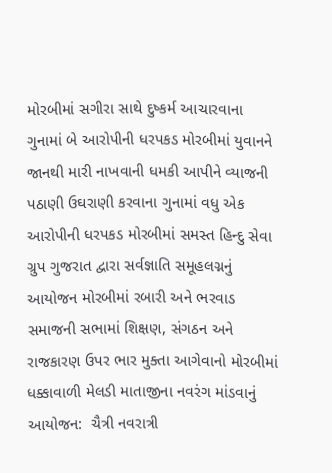મોરબીમાં સગીરા સાથે દુષ્કર્મ આચારવાના ગુનામાં બે આરોપીની ધરપકડ મોરબીમાં યુવાનને જાનથી મારી નાખવાની ધમકી આપીને વ્યાજની પઠાણી ઉઘરાણી કરવાના ગુનામાં વધુ એક આરોપીની ધરપકડ મોરબીમાં સમસ્ત હિન્દુ સેવા ગ્રુપ ગુજરાત દ્વારા સર્વજ્ઞાતિ સમૂહલગ્નનું આયોજન મોરબીમાં રબારી અને ભરવાડ સમાજની સભામાં શિક્ષણ, સંગઠન અને રાજકારણ ઉપર ભાર મુક્તા આગેવાનો મોરબીમાં ધક્કાવાળી મેલડી માતાજીના નવરંગ માંડવાનું આયોજન:  ચૈત્રી નવરાત્રી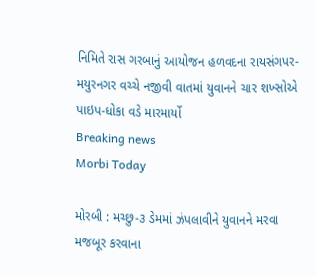નિમિતે રાસ ગરબાનું આયોજન હળવદના રાયસંગપર-મયુરનગર વચ્ચે નજીવી વાતમાં યુવાનને ચાર શખ્સોએ પાઇપ-ધોકા વડે મારમાર્યો
Breaking news
Morbi Today

મોરબી : મચ્છુ-૩ ડેમમાં ઝંપલાવીને યુવાનને મરવા મજબૂર કરવાના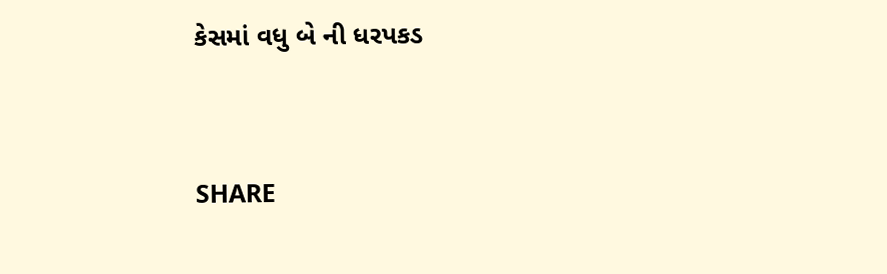કેસમાં વધુ બે ની ધરપકડ


SHARE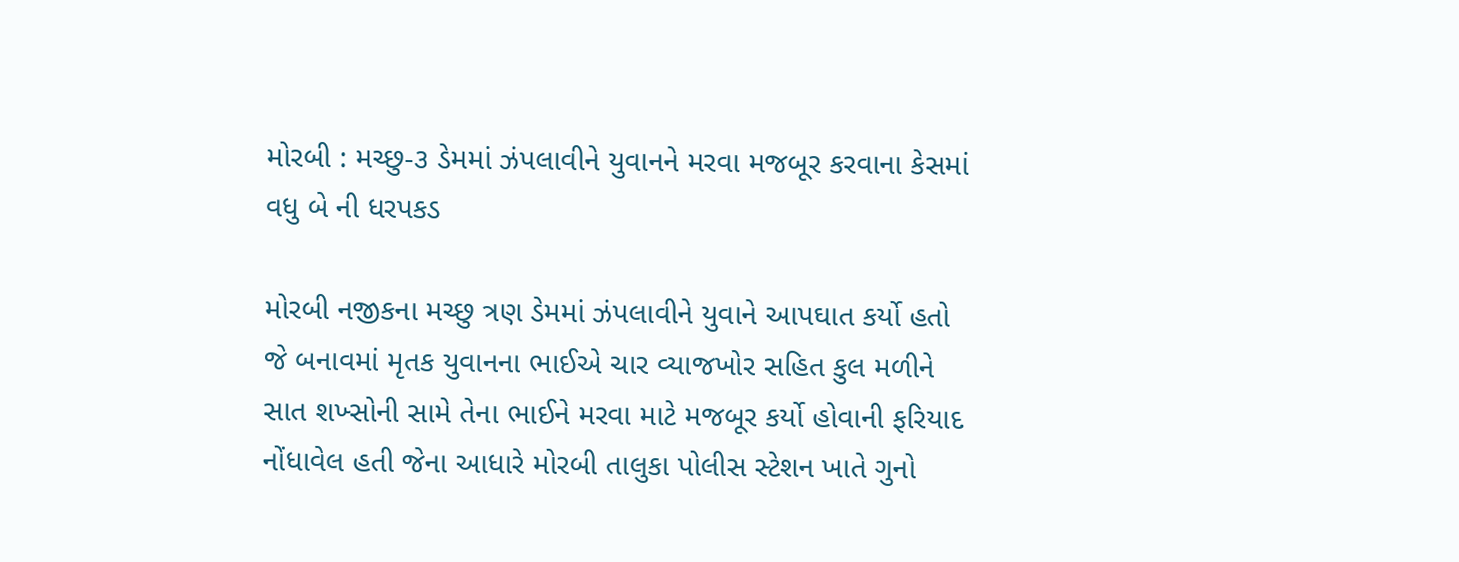મોરબી : મચ્છુ-૩ ડેમમાં ઝંપલાવીને યુવાનને મરવા મજબૂર કરવાના કેસમાં વધુ બે ની ધરપકડ

મોરબી નજીકના મચ્છુ ત્રણ ડેમમાં ઝંપલાવીને યુવાને આપઘાત કર્યો હતો જે બનાવમાં મૃતક યુવાનના ભાઈએ ચાર વ્યાજખોર સહિત કુલ મળીને સાત શખ્સોની સામે તેના ભાઈને મરવા માટે મજબૂર કર્યો હોવાની ફરિયાદ નોંધાવેલ હતી જેના આધારે મોરબી તાલુકા પોલીસ સ્ટેશન ખાતે ગુનો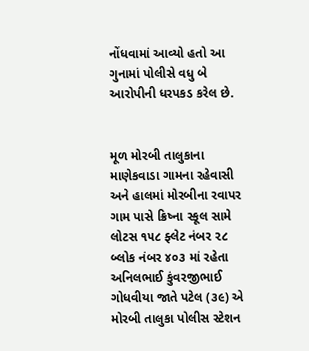નોંધવામાં આવ્યો હતો આ ગુનામાં પોલીસે વધુ બે આરોપીની ધરપકડ કરેલ છે.


મૂળ મોરબી તાલુકાના માણેકવાડા ગામના રહેવાસી અને હાલમાં મોરબીના રવાપર ગામ પાસે ક્રિષ્ના સ્કૂલ સામે લોટસ ૧૫૮ ફ્લેટ નંબર ૨૮ બ્લોક નંબર ૪૦૩ માં રહેતા અનિલભાઈ કુંવરજીભાઈ ગોધવીયા જાતે પટેલ (૩૯) એ મોરબી તાલુકા પોલીસ સ્ટેશન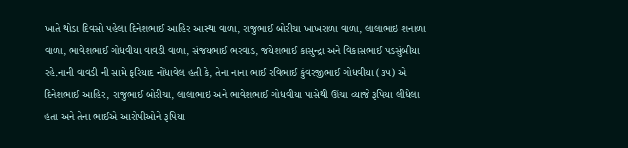ખાતે થોડા દિવસો પહેલા દિનેશભાઈ આહિર આસ્થા વાળા, રાજુભાઈ બોરીચા ખાખરાળા વાળા, લાલાભાઇ શનાળા વાળા, ભાવેશભાઈ ગોધવીયા વાવડી વાળા, સંજયભાઈ ભરવાડ, જયેશભાઈ કાસુન્દ્રા અને વિકાસભાઈ પડસુંબીયા રહે.નાની વાવડી ની સામે ફરિયાદ નોંધાવેલ હતી કે, તેના નાના ભાઈ રવિભાઈ કુંવરજીભાઈ ગોધવીયા (૩૫) એ દિનેશભાઈ આહિર, રાજુભાઈ બોરીચા, લાલાભાઇ અને ભાવેશભાઈ ગોધવીયા પાસેથી ઊંચા વ્યાજે રૂપિયા લીધેલા હતા અને તેના ભાઈએ આરોપીઓને રૂપિયા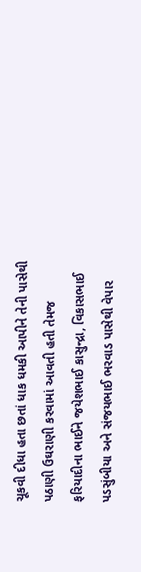ચૂકવી દીધા હતા છતાં ધાક ધમકી આપીને તેની પાસેથી પઠાણી ઉઘરાણી કરવામાં આવતી હતી તેમજ ફરિયાદીના ભાઈને જયેશભાઈ કાસુન્દ્રા, વિકાસભાઈ પડસુંબીયા અને સંજયભાઈ ભરવાડ પાસેથી વેપાર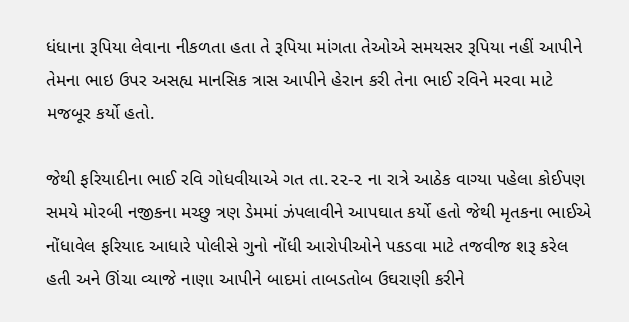ધંધાના રૂપિયા લેવાના નીકળતા હતા તે રૂપિયા માંગતા તેઓએ સમયસર રૂપિયા નહીં આપીને તેમના ભાઇ ઉપર અસહ્ય માનસિક ત્રાસ આપીને હેરાન કરી તેના ભાઈ રવિને મરવા માટે મજબૂર કર્યો હતો.

જેથી ફરિયાદીના ભાઈ રવિ ગોધવીયાએ ગત તા.૨૨-૨ ના રાત્રે આઠેક વાગ્યા પહેલા કોઈપણ સમયે મોરબી નજીકના મચ્છુ ત્રણ ડેમમાં ઝંપલાવીને આપઘાત કર્યો હતો જેથી મૃતકના ભાઈએ નોંધાવેલ ફરિયાદ આધારે પોલીસે ગુનો નોંધી આરોપીઓને પકડવા માટે તજવીજ શરૂ કરેલ હતી અને ઊંચા વ્યાજે નાણા આપીને બાદમાં તાબડતોબ ઉઘરાણી કરીને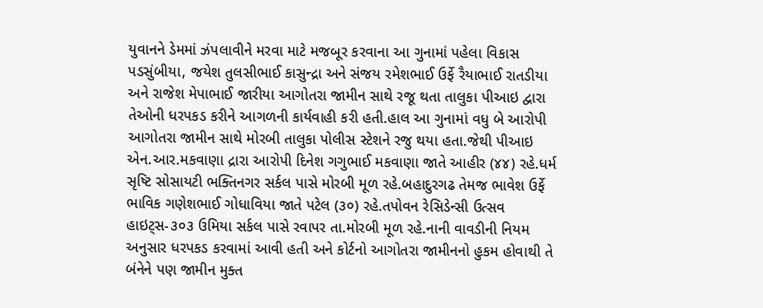યુવાનને ડેમમાં ઝંપલાવીને મરવા માટે મજબૂર કરવાના આ ગુનામાં પહેલા વિકાસ પડસુંબીયા, જયેશ તુલસીભાઈ કાસુન્દ્રા અને સંજય રમેશભાઈ ઉર્ફે રૈયાભાઈ રાતડીયા અને રાજેશ મેપાભાઈ જારીયા આગોતરા જામીન સાથે રજૂ થતા તાલુકા પીઆઇ દ્વારા તેઓની ધરપકડ કરીને આગળની કાર્યવાહી કરી હતી.હાલ આ ગુનામાં વધુ બે આરોપી આગોતરા જામીન સાથે મોરબી તાલુકા પોલીસ સ્ટેશને રજુ થયા હતા.જેથી પીઆઇ એન.આર.મકવાણા દ્રારા આરોપી દિનેશ ગગુભાઈ મકવાણા જાતે આહીર (૪૪) રહે.ધર્મ સૃષ્ટિ સોસાયટી ભક્તિનગર સર્કલ પાસે મોરબી મૂળ રહે.બહાદુરગઢ તેમજ ભાવેશ ઉર્ફે ભાવિક ગણેશભાઈ ગોધાવિયા જાતે પટેલ (૩૦) રહે.તપોવન રેસિડેન્સી ઉત્સવ હાઇટ્સ-૩૦૩ ઉમિયા સર્કલ પાસે રવાપર તા.મોરબી મૂળ રહે.નાની વાવડીની નિયમ અનુસાર ધરપકડ કરવામાં આવી હતી અને કોર્ટનો આગોતરા જામીનનો હુકમ હોવાથી તે બંનેને પણ જામીન મુક્ત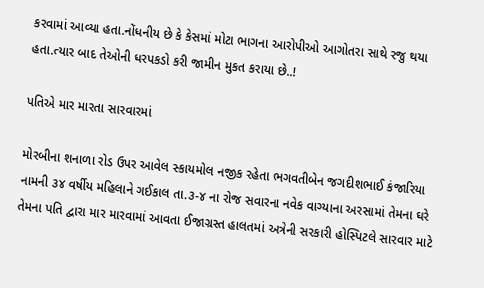કરવામાં આવ્યા હતા.નોંધનીય છે કે કેસમાં મોટા ભાગના આરોપીઓ આગોતરા સાથે રજુ થયા હતા.ત્યાર બાદ તેઓની ધરપકડો કરી જામીન મુકત કરાયા છે..!

પતિએ માર મારતા સારવારમાં

મોરબીના શનાળા રોડ ઉપર આવેલ સ્કાયમોલ નજીક રહેતા ભગવતીબેન જગદીશભાઈ કંજારિયા નામની ૩૪ વર્ષીય મહિલાને ગઈકાલ તા.૩-૪ ના રોજ સવારના નવેક વાગ્યાના અરસામાં તેમના ઘરે તેમના પતિ દ્વારા માર મારવામાં આવતા ઈજાગ્રસ્ત હાલતમાં અત્રેની સરકારી હોસ્પિટલે સારવાર માટે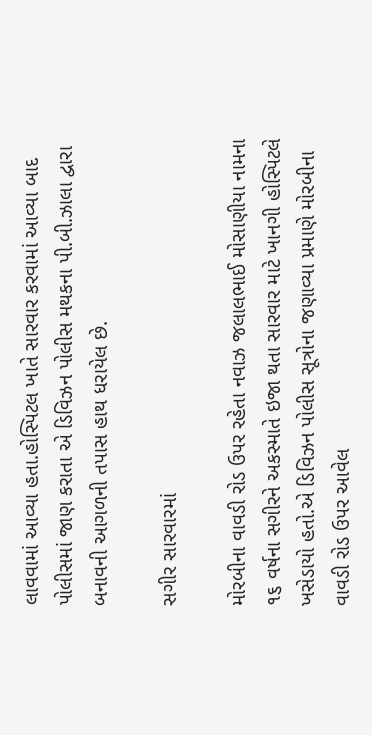લાવવામાં આવ્યા હતા.હોસ્પિટલ ખાતે સારવાર કરવામાં આવ્યા બાદ પોલીસમાં જાણ કરાતા એ ડિવિઝન પોલીસ મથકના પી.બી.ઝાલા દ્વારા બનાવની આગળની તપાસ હાથ ધરાયેલ છે.

સગીર સારવારમાં

મોરબીના વાવડી રોડ ઉપર રહેતા નવાઝ જલાલભાઈ મોસાણીયા નામના ૧૬ વર્ષના સગીરને અકસ્માતે ઇજા થતા સારવાર માટે ખાનગી હોસ્પિટલે ખસેડાયો હતો.એ ડિવિઝન પોલીસ સૂત્રોના જણાવ્યા પ્રમાણે મોરબીના વાવડી રોડ ઉપર આવેલ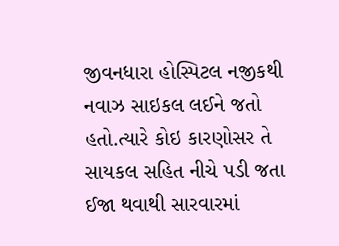જીવનધારા હોસ્પિટલ નજીકથી નવાઝ સાઇકલ લઈને જતો હતો.ત્યારે કોઇ કારણોસર તે સાયકલ સહિત નીચે પડી જતા ઈજા થવાથી સારવારમાં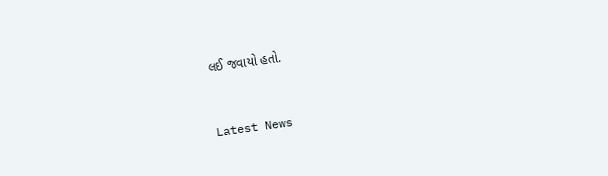લઈ જવાયો હતો.



Latest News